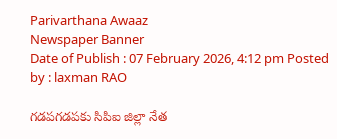Parivarthana Awaaz
Newspaper Banner
Date of Publish : 07 February 2026, 4:12 pm Posted by : laxman RAO

గడపగడపకు సిపిఐ జిల్లా నేత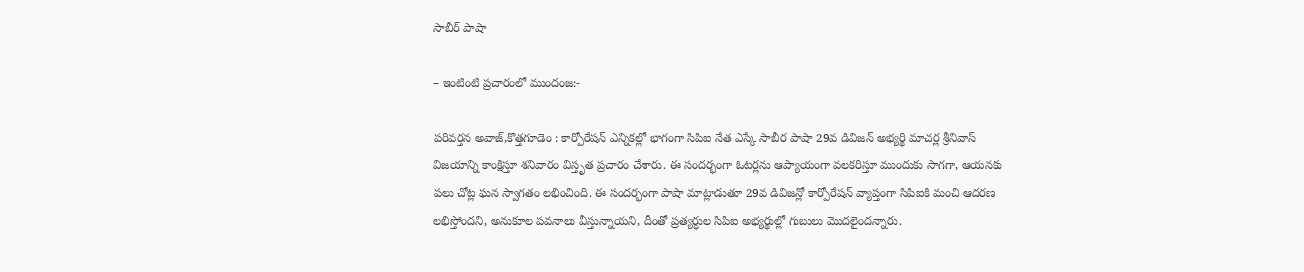సాబీర్ పాషా

– ఇంటింటి ప్రచారంలో ముందంజ:-

పరివర్తన అవాజ్,కొత్తగూడెం : కార్పోరేషన్ ఎన్నికల్లో భాగంగా సిపిఐ నేత ఎస్కే సాబీర పాషా 29వ డివిజన్ అభ్యర్థి మాచర్ల శ్రీనివాస్ విజయాన్ని కాంక్షిస్తూ శనివారం విస్తృత ప్రచారం చేశారు. ఈ సందర్భంగా ఓటర్లను ఆప్యాయంగా వలకరిస్తూ ముందుకు సాగగా, ఆయనకు పలు చోట్ల ఘన స్వాగతం లభించింది. ఈ సందర్భంగా పాషా మాట్లాడుతూ 29వ డివిజన్లో కార్పోరేషన్ వ్యాప్తంగా సిపిఐకి మంచి ఆదరణ లభిస్తోందని, అనుకూల పవనాలు వీస్తున్నాయని, దీంతో ప్రత్యర్ధుల సిపిఐ అభ్యర్థుల్లో గుబులు మొదలైందన్నారు.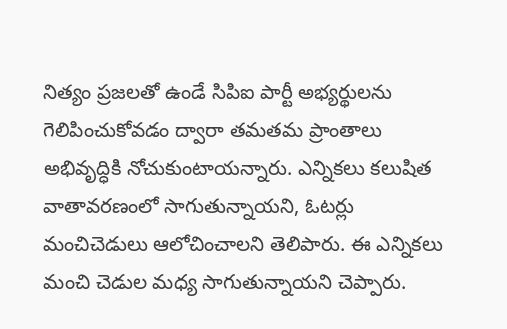నిత్యం ప్రజలతో ఉండే సిపిఐ పార్టీ అభ్యర్థులను గెలిపించుకోవడం ద్వారా తమతమ ప్రాంతాలు అభివృద్ధికి నోచుకుంటాయన్నారు. ఎన్నికలు కలుషిత వాతావరణంలో సాగుతున్నాయని, ఓటర్లు మంచిచెడులు ఆలోచించాలని తెలిపారు. ఈ ఎన్నికలు మంచి చెడుల మధ్య సాగుతున్నాయని చెప్పారు.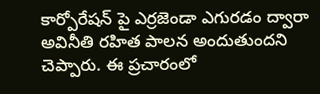కార్పోరేషన్ పై ఎర్రజెండా ఎగురడం ద్వారా అవినీతి రహిత పాలన అందుతుందని చెప్పారు. ఈ ప్రచారంలో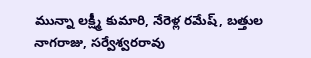మున్నా లక్ష్మీ కుమారి, నేరెళ్ల రమేష్, బత్తుల నాగరాజు, సర్వేశ్వరరావు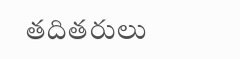తదితరులు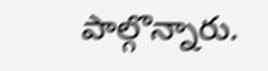పాల్గొన్నారు.